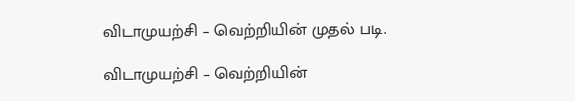விடாமுயற்சி – வெற்றியின் முதல் படி.

விடாமுயற்சி – வெற்றியின்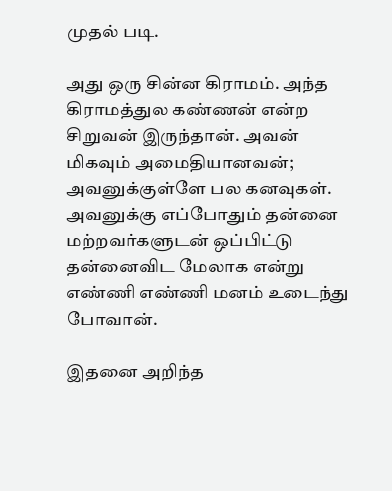முதல் படி.

அது ஒரு சின்ன கிராமம். அந்த கிராமத்துல கண்ணன் என்ற சிறுவன் இருந்தான். அவன் மிகவும் அமைதியானவன்; அவனுக்குள்ளே பல கனவுகள். அவனுக்கு எப்போதும் தன்னை மற்றவர்களுடன் ஒப்பிட்டு தன்னைவிட மேலாக என்று எண்ணி எண்ணி மனம் உடைந்து போவான்.

இதனை அறிந்த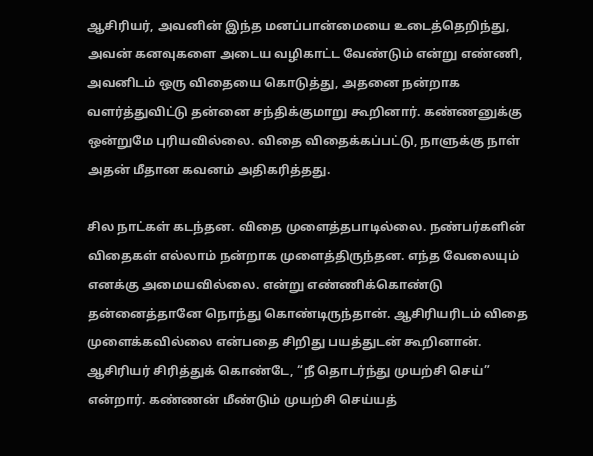ஆசிரியர், அவனின் இந்த மனப்பான்மையை உடைத்தெறிந்து, அவன் கனவுகளை அடைய வழிகாட்ட வேண்டும் என்று எண்ணி, அவனிடம் ஒரு விதையை கொடுத்து, அதனை நன்றாக வளர்த்துவிட்டு தன்னை சந்திக்குமாறு கூறினார். கண்ணனுக்கு ஒன்றுமே புரியவில்லை. விதை விதைக்கப்பட்டு, நாளுக்கு நாள் அதன் மீதான கவனம் அதிகரித்தது.

சில நாட்கள் கடந்தன. விதை முளைத்தபாடில்லை. நண்பர்களின் விதைகள் எல்லாம் நன்றாக முளைத்திருந்தன. எந்த வேலையும் எனக்கு அமையவில்லை. என்று எண்ணிக்கொண்டு தன்னைத்தானே நொந்து கொண்டிருந்தான். ஆசிரியரிடம் விதை முளைக்கவில்லை என்பதை சிறிது பயத்துடன் கூறினான். ஆசிரியர் சிரித்துக் கொண்டே, “நீ தொடர்ந்து முயற்சி செய்” என்றார். கண்ணன் மீண்டும் முயற்சி செய்யத்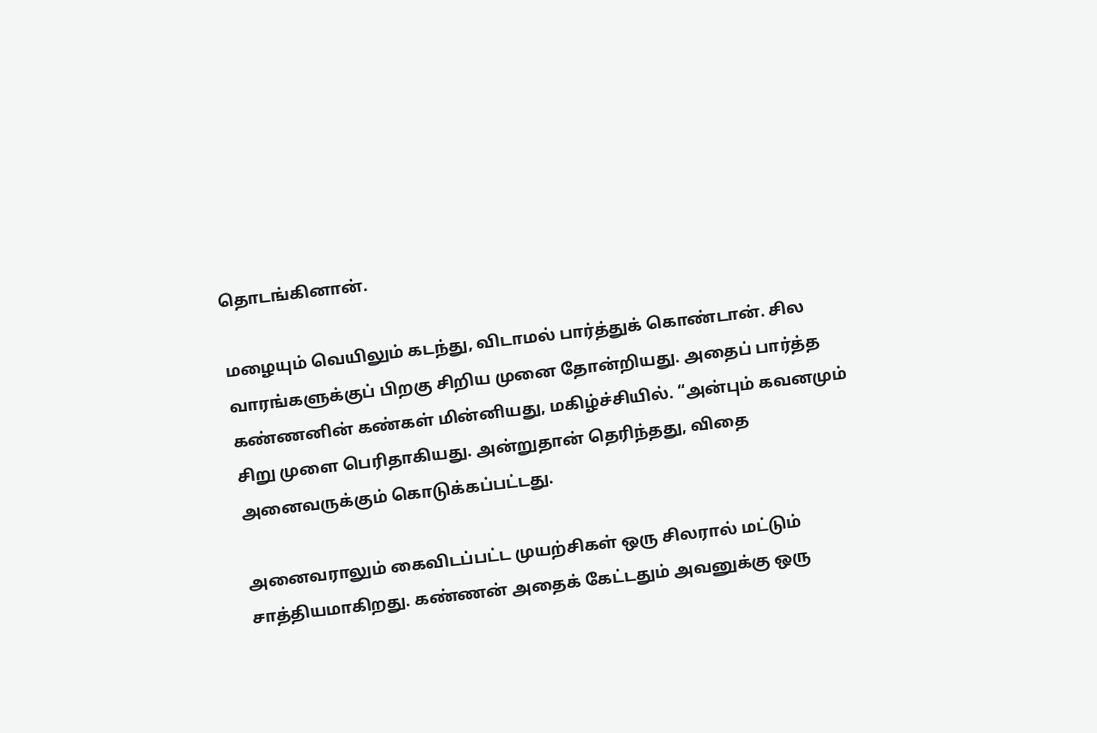தொடங்கினான்.

மழையும் வெயிலும் கடந்து, விடாமல் பார்த்துக் கொண்டான். சில வாரங்களுக்குப் பிறகு சிறிய முனை தோன்றியது. அதைப் பார்த்த கண்ணனின் கண்கள் மின்னியது, மகிழ்ச்சியில். “அன்பும் கவனமும் சிறு முளை பெரிதாகியது. அன்றுதான் தெரிந்தது, விதை அனைவருக்கும் கொடுக்கப்பட்டது.

அனைவராலும் கைவிடப்பட்ட முயற்சிகள் ஒரு சிலரால் மட்டும் சாத்தியமாகிறது. கண்ணன் அதைக் கேட்டதும் அவனுக்கு ஒரு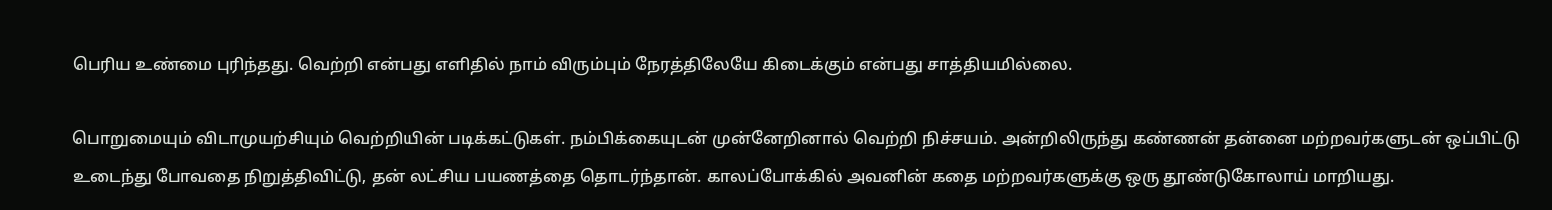பெரிய உண்மை புரிந்தது. வெற்றி என்பது எளிதில் நாம் விரும்பும் நேரத்திலேயே கிடைக்கும் என்பது சாத்தியமில்லை.

பொறுமையும் விடாமுயற்சியும் வெற்றியின் படிக்கட்டுகள். நம்பிக்கையுடன் முன்னேறினால் வெற்றி நிச்சயம். அன்றிலிருந்து கண்ணன் தன்னை மற்றவர்களுடன் ஒப்பிட்டு உடைந்து போவதை நிறுத்திவிட்டு, தன் லட்சிய பயணத்தை தொடர்ந்தான். காலப்போக்கில் அவனின் கதை மற்றவர்களுக்கு ஒரு தூண்டுகோலாய் மாறியது.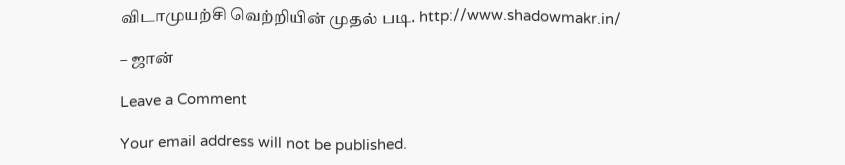விடாமுயற்சி வெற்றியின் முதல் படி. http://www.shadowmakr.in/

– ஜான்

Leave a Comment

Your email address will not be published.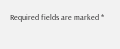Required fields are marked *